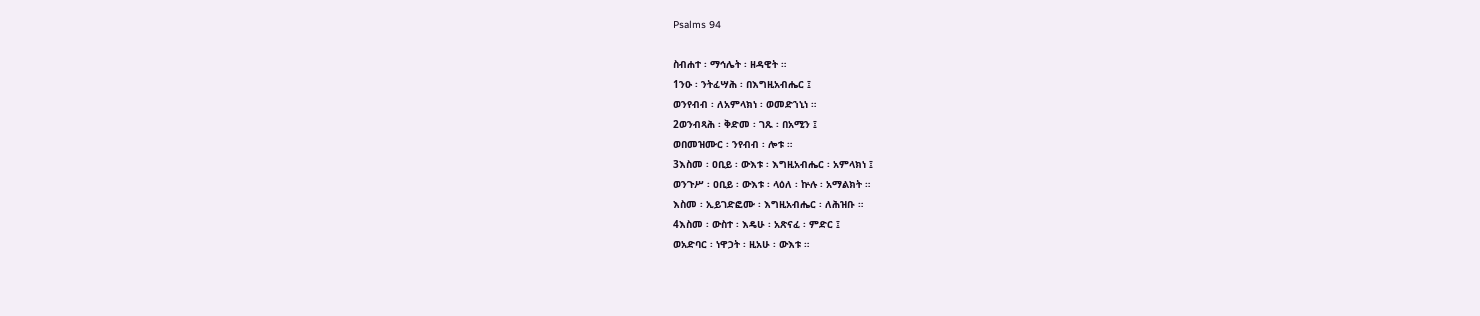Psalms 94

ስብሐተ ፡ ማኅሌት ፡ ዘዳዊት ።
1ንዑ ፡ ንትፈሣሕ ፡ በእግዚአብሔር ፤
ወንየብብ ፡ ለአምላክነ ፡ ወመድኀኒነ ።
2ወንብጻሕ ፡ ቅድመ ፡ ገጹ ፡ በአሚን ፤
ወበመዝሙር ፡ ንየብብ ፡ ሎቱ ።
3እስመ ፡ ዐቢይ ፡ ውእቱ ፡ እግዚአብሔር ፡ አምላክነ ፤
ወንጉሥ ፡ ዐቢይ ፡ ውእቱ ፡ ላዕለ ፡ ኵሉ ፡ አማልክት ።
እስመ ፡ ኢይገድፎሙ ፡ እግዚአብሔር ፡ ለሕዝቡ ።
4እስመ ፡ ውስተ ፡ እዴሁ ፡ አጽናፈ ፡ ምድር ፤
ወአድባር ፡ ነዋኃት ፡ ዚአሁ ፡ ውእቱ ።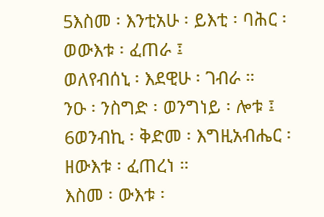5እስመ ፡ እንቲአሁ ፡ ይእቲ ፡ ባሕር ፡ ወውእቱ ፡ ፈጠራ ፤
ወለየብሰኒ ፡ እደዊሁ ፡ ገብራ ።
ንዑ ፡ ንስግድ ፡ ወንግነይ ፡ ሎቱ ፤
6ወንብኪ ፡ ቅድመ ፡ እግዚአብሔር ፡ ዘውእቱ ፡ ፈጠረነ ።
እስመ ፡ ውእቱ ፡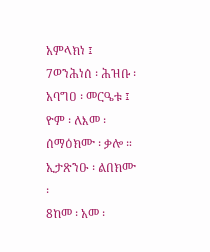አምላክነ ፤
7ወንሕነሰ ፡ ሕዝቡ ፡ አባግዐ ፡ መርዔቱ ፤
ዮም ፡ ለእመ ፡ ሰማዕክሙ ፡ ቃሎ ።
ኢታጽንዑ ፡ ልበክሙ ፡
8ከመ ፡ አመ ፡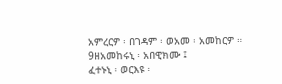አምረርዎ ፡ በገዳም ፡ ወአመ ፡ አመከርዎ ።
9ዘአመከሩኒ ፡ አበዊክሙ ፤
ፈተኑኒ ፡ ወርእዩ ፡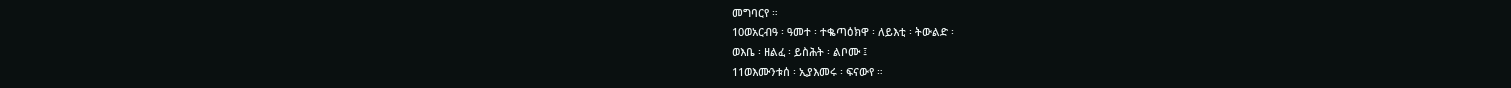መግባርየ ።
10ወአርብዓ ፡ ዓመተ ፡ ተቈጣዕክዋ ፡ ለይእቲ ፡ ትውልድ ፡
ወእቤ ፡ ዘልፈ ፡ ይስሕት ፡ ልቦሙ ፤
11ወእሙንቱሰ ፡ ኢያእመሩ ፡ ፍናውየ ።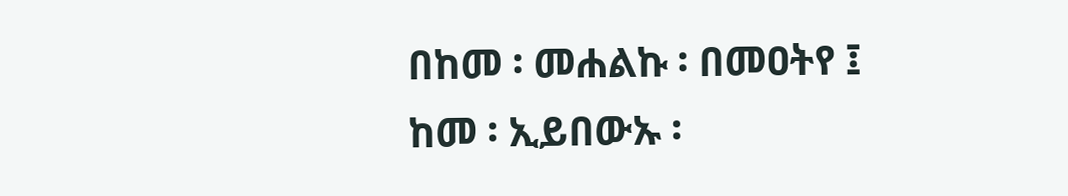በከመ ፡ መሐልኩ ፡ በመዐትየ ፤
ከመ ፡ ኢይበውኡ ፡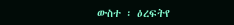ውስተ ፡ ዕረፍትየ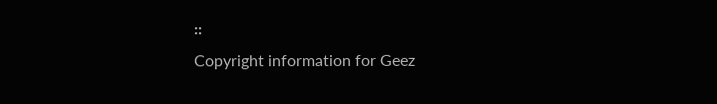።
Copyright information for Geez